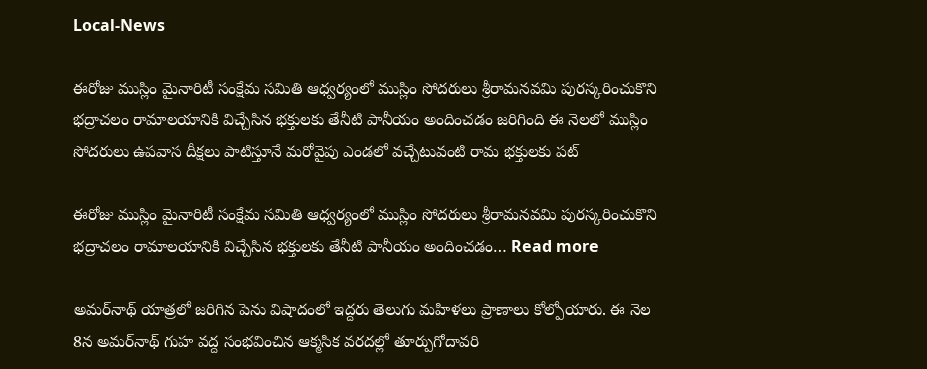Local-News

ఈరోజు ముస్లిం మైనారిటీ సంక్షేమ సమితి ఆధ్వర్యంలో ముస్లిం సోదరులు శ్రీరామనవమి పురస్కరించుకొని భద్రాచలం రామాలయానికి విచ్చేసిన భక్తులకు తేనీటి పానీయం అందించడం జరిగింది ఈ నెలలో ముస్లిం సోదరులు ఉపవాస దీక్షలు పాటిస్తూనే మరోవైపు ఎండలో వచ్చేటువంటి రామ భక్తులకు పట్

ఈరోజు ముస్లిం మైనారిటీ సంక్షేమ సమితి ఆధ్వర్యంలో ముస్లిం సోదరులు శ్రీరామనవమి పురస్కరించుకొని భద్రాచలం రామాలయానికి విచ్చేసిన భక్తులకు తేనీటి పానీయం అందించడం… Read more

అమర్‌నాథ్‌ యాత్రలో జరిగిన పెను విషాదంలో ఇద్దరు తెలుగు మహిళలు ప్రాణాలు కోల్పోయారు. ఈ నెల 8న అమర్‌నాథ్‌ గుహ వద్ద సంభవించిన ఆక్మసిక వరదల్లో తూర్పుగోదావరి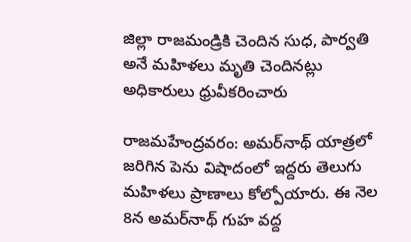జిల్లా రాజమండ్రికి చెందిన సుధ, పార్వతి అనే మహిళలు మృతి చెందినట్లు అధికారులు ధ్రువీకరించారు

రాజమహేంద్రవరం: అమర్‌నాథ్‌ యాత్రలో జరిగిన పెను విషాదంలో ఇద్దరు తెలుగు మహిళలు ప్రాణాలు కోల్పోయారు. ఈ నెల 8న అమర్‌నాథ్‌ గుహ వద్ద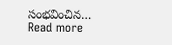సంభవించిన… Read more